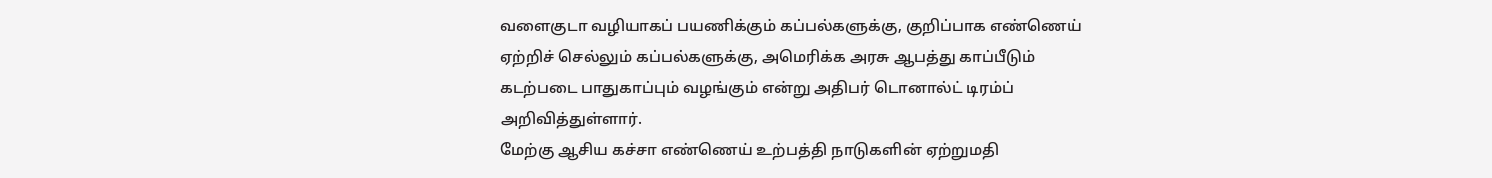வளைகுடா வழியாகப் பயணிக்கும் கப்பல்களுக்கு, குறிப்பாக எண்ணெய் ஏற்றிச் செல்லும் கப்பல்களுக்கு, அமெரிக்க அரசு ஆபத்து காப்பீடும் கடற்படை பாதுகாப்பும் வழங்கும் என்று அதிபர் டொனால்ட் டிரம்ப் அறிவித்துள்ளார்.
மேற்கு ஆசிய கச்சா எண்ணெய் உற்பத்தி நாடுகளின் ஏற்றுமதி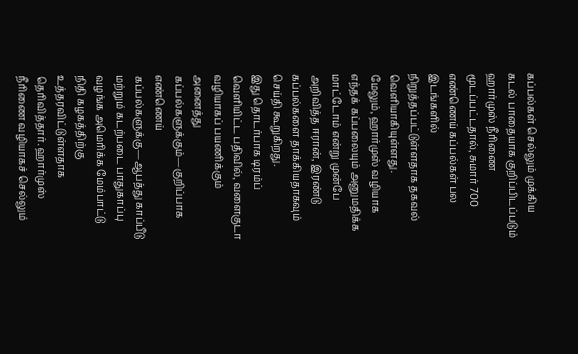கப்பல்கள் செல்லும் முக்கிய கடல் பாதையாக குறிப்பிடப்படும் ஹார்முஸ் நீரிணை மூடப்பட்டதால், சுமார் 700 எண்ணெய் கப்பல்கள் பல இடங்களில் நிறுத்தப்பட்டுள்ளதாக தகவல் வெளியாகியுள்ளது.
மேலும், ஹார்முஸ் வழியாக எந்தக் கப்பலையும் அனுமதிக்க மாட்டோம் என்று முன்பே அறிவித்த ஈரான், இரண்டு கப்பல்களை தாக்கியதாகவும் செய்தி கூறுகிறது.
இது தொடர்பாக டிரம்ப் வெளியிட்ட பதிவில், வளைகுடா வழியாகப் பயணிக்கும் அனைத்து கப்பல்களுக்கும்—குறிப்பாக எண்ணெய் கப்பல்களுக்கு—ஆபத்து காப்பீடு மற்றும் கடற்படை பாதுகாப்பு வழங்க அமெரிக்க மேம்பாட்டு நிதி கழகத்திற்கு உத்தரவிட்டுள்ளதாக தெரிவித்தார். ஹார்முஸ் நீரிணை வழியாகச் செல்லும்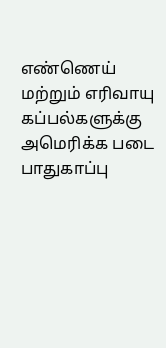எண்ணெய் மற்றும் எரிவாயு கப்பல்களுக்கு அமெரிக்க படை பாதுகாப்பு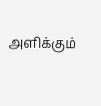அளிக்கும்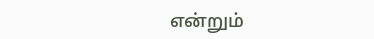என்றும்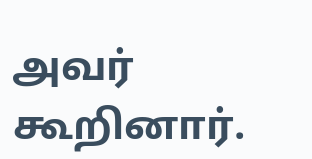அவர் கூறினார்.